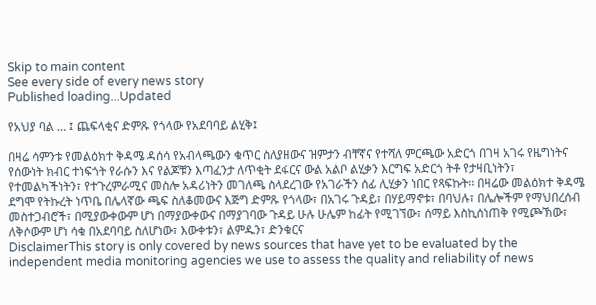Skip to main content
See every side of every news story
Published loading...Updated

የአህያ ባል … ፤ ጨፍላቂና ድምጹ የጎላው የአደባባይ ልሂቅ፤

በዛሬ ሳምንቱ የመልዕክተ ቅዳሜ ዳሰሳ የአብላጫውን ቁጥር ስለያዘውና ዝምታን ብቸኛና የተሻለ ምርጫው አድርጎ በገዛ አገሩ የዜግነትና የሰውነት ክብር ተነፍጎት የራሱን እና የልጆቹን እጣፈንታ ለጥቂት ደፋርና ውል አልቦ ልሂቃን እርግፍ አድርጎ ትቶ የታዛቢነትን፣ የተመልካችነትን፣ የተጉረምራሚና መስሎ አዳሪነትን መገለጫ ስላደረገው የአገራችን ሰፊ ሊሂቃን ነበር የጻፍኩት፡፡ በዛሬው መልዕክተ ቅዳሜ ደግሞ የትኩረት ነጥቤ በሌላኛው ጫፍ ስለቆመውና እጅግ ድምጹ የጎላው፣ በአገሩ ጉዳይ፣ በሃይማኖቱ፣ በባህሉ፣ በሌሎችም የማህበረሰብ መስተጋብሮች፣ በሚያውቀውም ሆነ በማያውቀውና በማያገባው ጉዳይ ሁሉ ሁሌም ከፊት የሚገኘው፣ ሰማይ እስኪሰነጠቅ የሚጮኽው፣ ለቅሶውም ሆነ ሳቁ በአደባባይ ስለሆነው፣ እውቀቱን፣ ልምዱን፣ ድንቁርና
DisclaimerThis story is only covered by news sources that have yet to be evaluated by the independent media monitoring agencies we use to assess the quality and reliability of news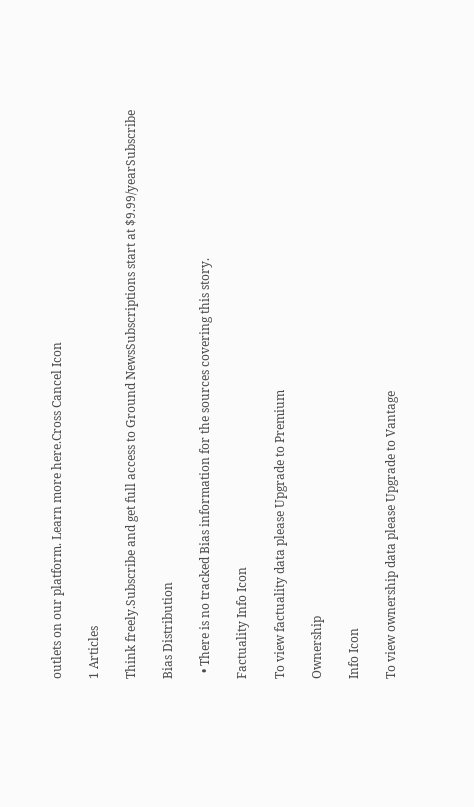outlets on our platform. Learn more here.Cross Cancel Icon

1 Articles

Think freely.Subscribe and get full access to Ground NewsSubscriptions start at $9.99/yearSubscribe

Bias Distribution

  • There is no tracked Bias information for the sources covering this story.

Factuality Info Icon

To view factuality data please Upgrade to Premium

Ownership

Info Icon

To view ownership data please Upgrade to Vantage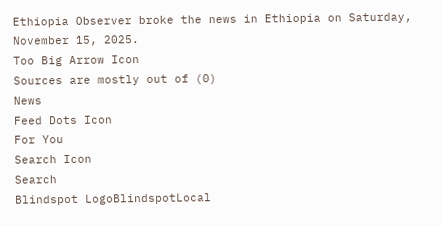Ethiopia Observer broke the news in Ethiopia on Saturday, November 15, 2025.
Too Big Arrow Icon
Sources are mostly out of (0)
News
Feed Dots Icon
For You
Search Icon
Search
Blindspot LogoBlindspotLocal